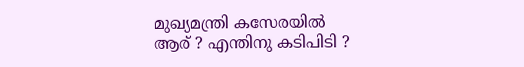മുഖ്യമന്ത്രി കസേരയിൽ
ആര് ? എന്തിനു കടിപിടി ?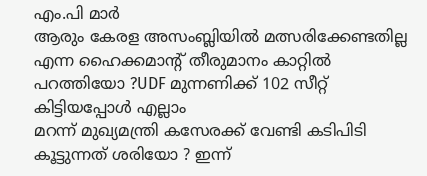എം.പി മാർ
ആരും കേരള അസംബ്ലിയിൽ മത്സരിക്കേണ്ടതില്ല എന്ന ഹൈക്കമാന്റ് തീരുമാനം കാറ്റിൽ പറത്തിയോ ?UDF മുന്നണിക്ക് 102 സീറ്റ് കിട്ടിയപ്പോൾ എല്ലാം
മറന്ന് മുഖ്യമന്ത്രി കസേരക്ക് വേണ്ടി കടിപിടി കൂട്ടുന്നത് ശരിയോ ? ഇന്ന്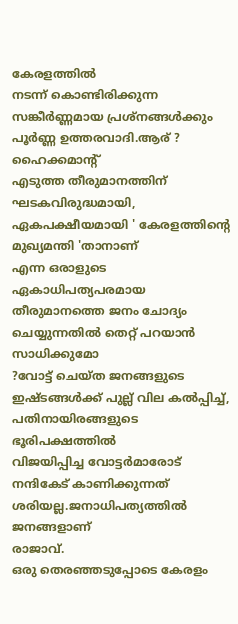കേരളത്തിൽ
നടന്ന് കൊണ്ടിരിക്കുന്ന സങ്കീർണ്ണമായ പ്രശ്നങ്ങൾക്കും പൂർണ്ണ ഉത്തരവാദി.ആര് ? ഹൈക്കമാന്റ്
എടുത്ത തീരുമാനത്തിന് ഘടകവിരുദ്ധമായി, ഏകപക്ഷീയമായി ' കേരളത്തിന്റെ മുഖ്യമന്തി 'താനാണ്
എന്ന ഒരാളുടെ ഏകാധിപത്യപരമായ തീരുമാനത്തെ ജനം ചോദ്യം ചെയ്യുന്നതിൽ തെറ്റ് പറയാൻ സാധിക്കുമോ
?വോട്ട് ചെയ്ത ജനങ്ങളുടെ ഇഷ്ടങ്ങൾക്ക് പുല്ല് വില കൽപ്പിച്ച്, പതിനായിരങ്ങളുടെ ഭൂരിപക്ഷത്തിൽ
വിജയിപ്പിച്ച വോട്ടർമാരോട് നന്ദികേട് കാണിക്കുന്നത് ശരിയല്ല.ജനാധിപത്യത്തിൽ ജനങ്ങളാണ്
രാജാവ്.
ഒരു തെരഞ്ഞടുപ്പോടെ കേരളം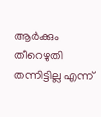ആർക്കും തീറെഴുതി തന്നിട്ടില്ല എന്ന്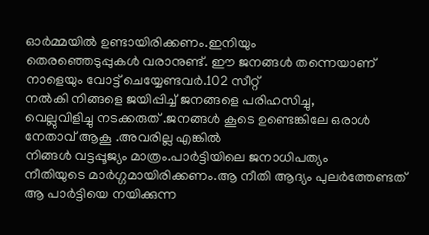ഓർമ്മയിൽ ഉണ്ടായിരിക്കണം.ഇനിയും
തെരഞ്ഞെടുപ്പുകൾ വരാനുണ്ട്. ഈ ജനങ്ങൾ തന്നെയാണ് നാളെയും വോട്ട് ചെയ്യേണ്ടവർ.102 സീറ്റ്
നൽകി നിങ്ങളെ ജയിപ്പിച്ച് ജനങ്ങളെ പരിഹസിച്ചു,
വെല്ലുവിളിച്ചു നടക്കരുത് .ജനങ്ങൾ കൂടെ ഉണ്ടെങ്കിലേ ഒരാൾ നേതാവ് ആകൂ .അവരില്ല എങ്കിൽ
നിങ്ങൾ വട്ടപ്പൂജ്യം മാത്രം.പാർട്ടിയിലെ ജനാധിപത്യം
നീതിയുടെ മാർഗ്ഗമായിരിക്കണം.ആ നീതി ആദ്യം പുലർത്തേണ്ടത് ആ പാർട്ടിയെ നയിക്കുന്ന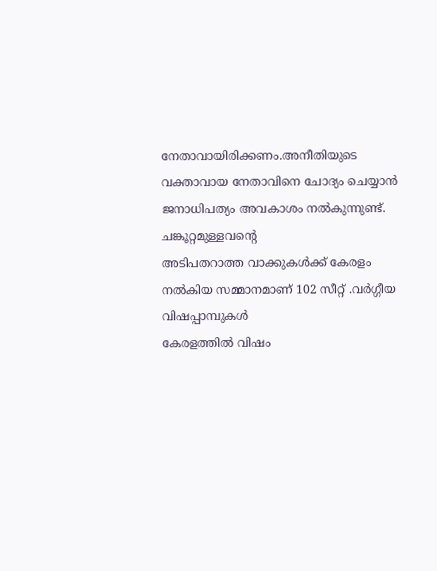നേതാവായിരിക്കണം.അനീതിയുടെ
വക്താവായ നേതാവിനെ ചോദ്യം ചെയ്യാൻ ജനാധിപത്യം അവകാശം നൽകുന്നുണ്ട്. ചങ്കൂറ്റമുള്ളവന്റെ
അടിപതറാത്ത വാക്കുകൾക്ക് കേരളം നൽകിയ സമ്മാനമാണ് 102 സീറ്റ് .വർഗ്ഗീയ വിഷപ്പാമ്പുകൾ
കേരളത്തിൽ വിഷം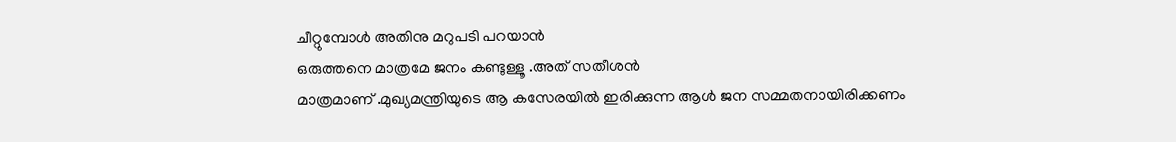ചീറ്റുമ്പോൾ അതിനു മറുപടി പറയാൻ
ഒരുത്തനെ മാത്രമേ ജനം കണ്ടുള്ളൂ .അത് സതീശൻ
മാത്രമാണ് .മുഖ്യമന്ത്രിയുടെ ആ കസേരയിൽ ഇരിക്കുന്ന ആൾ ജന സമ്മതനായിരിക്കണം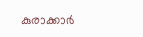കുരാക്കാർ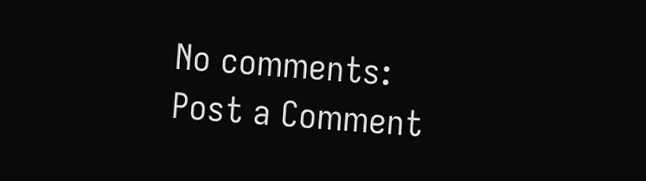No comments:
Post a Comment